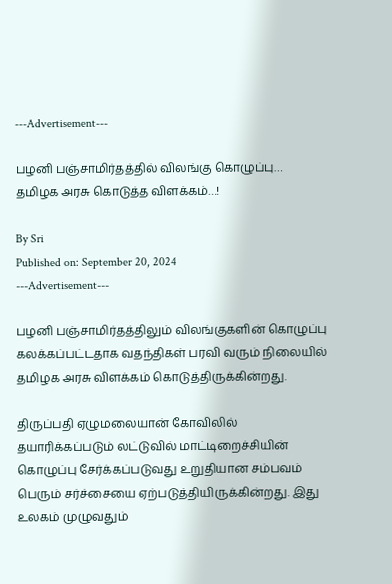---Advertisement---

பழனி பஞ்சாமிர்தத்தில் விலங்கு கொழுப்பு… தமிழக அரசு கொடுத்த விளக்கம்…!

By Sri
Published on: September 20, 2024
---Advertisement---

பழனி பஞ்சாமிர்தத்திலும் விலங்குகளின் கொழுப்பு கலக்கப்பட்டதாக வதந்திகள் பரவி வரும் நிலையில் தமிழக அரசு விளக்கம் கொடுத்திருக்கின்றது.

திருப்பதி ஏழுமலையான் கோவிலில் தயாரிக்கப்படும் லட்டுவில் மாட்டிறைச்சியின் கொழுப்பு சேர்க்கப்படுவது உறுதியான சம்பவம் பெரும் சர்ச்சையை ஏற்படுத்தியிருக்கின்றது. இது உலகம் முழுவதும்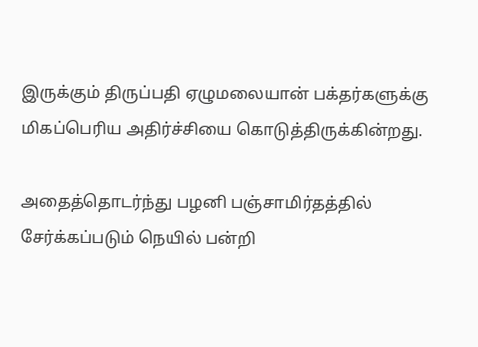இருக்கும் திருப்பதி ஏழுமலையான் பக்தர்களுக்கு மிகப்பெரிய அதிர்ச்சியை கொடுத்திருக்கின்றது.

அதைத்தொடர்ந்து பழனி பஞ்சாமிர்தத்தில் சேர்க்கப்படும் நெயில் பன்றி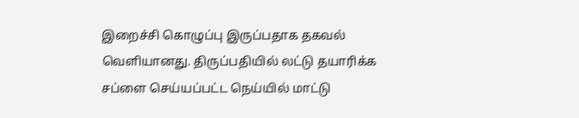இறைச்சி கொழுப்பு இருப்பதாக தகவல் வெளியானது. திருப்பதியில் லட்டு தயாரிக்க சப்ளை செய்யப்பட்ட நெய்யில் மாட்டு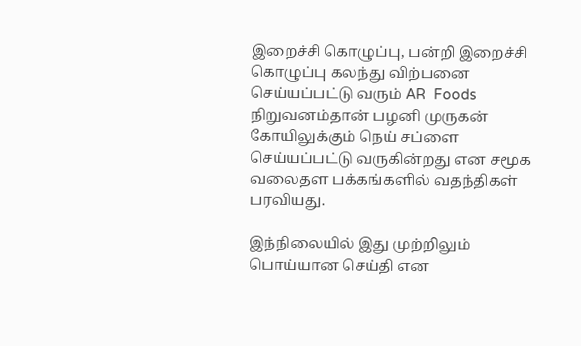இறைச்சி கொழுப்பு, பன்றி இறைச்சி கொழுப்பு கலந்து விற்பனை செய்யப்பட்டு வரும் AR  Foods நிறுவனம்தான் பழனி முருகன் கோயிலுக்கும் நெய் சப்ளை செய்யப்பட்டு வருகின்றது என சமூக வலைதள பக்கங்களில் வதந்திகள் பரவியது.

இந்நிலையில் இது முற்றிலும் பொய்யான செய்தி என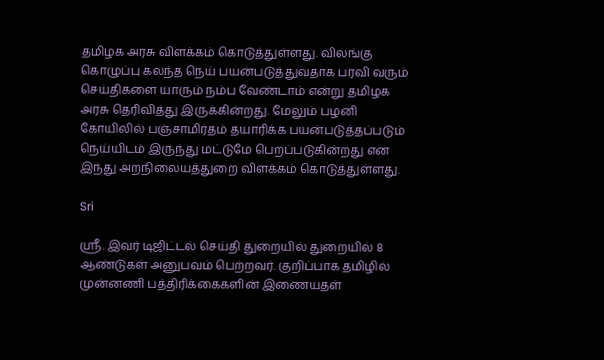தமிழக அரசு விளக்கம் கொடுத்துள்ளது. விலங்கு கொழுப்பு கலந்த நெய் பயன்படுத்துவதாக பரவி வரும் செய்திகளை யாரும் நம்ப வேண்டாம் என்று தமிழக அரசு தெரிவித்து இருக்கின்றது. மேலும் பழனி கோயிலில் பஞ்சாமிர்தம் தயாரிக்க பயன்படுத்தப்படும் நெய்யிடம் இருந்து மட்டுமே பெறப்படுகின்றது என இந்து அறநிலையத்துறை விளக்கம் கொடுத்துள்ளது.

Sri

ஸ்ரீ. இவர் டிஜிட்டல் செய்தி துறையில் துறையில் 8 ஆண்டுகள் அனுபவம் பெற்றவர். குறிப்பாக தமிழில் முன்னணி பத்திரிக்கைகளின் இணையதள்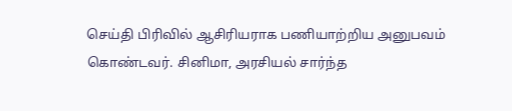செய்தி பிரிவில் ஆசிரியராக பணியாற்றிய அனுபவம் கொண்டவர். சினிமா, அரசியல் சார்ந்த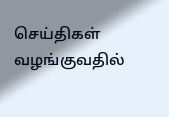செய்திகள் வழங்குவதில்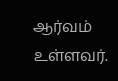ஆர்வம் உள்ளவர்.